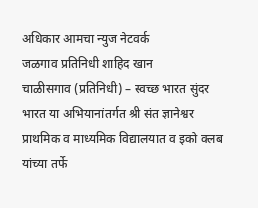अधिकार आमचा न्युज नेटवर्क
जळगाव प्रतिनिधी शाहिद खान
चाळीसगाव (प्रतिनिधी) – स्वच्छ भारत सुंदर भारत या अभियानांतर्गत श्री संत ज्ञानेश्वर प्राथमिक व माध्यमिक विद्यालयात व इको क्लब यांच्या तर्फे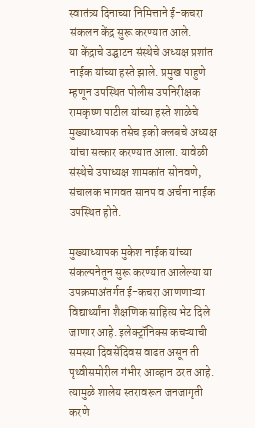स्वातंत्र्य दिनाच्या निमित्ताने ई-कचरा संकलन केंद्र सुरू करण्यात आले.
या केंद्राचे उद्घाटन संस्थेचे अध्यक्ष प्रशांत नाईक यांच्या हस्ते झाले. प्रमुख पाहुणे म्हणून उपस्थित पोलीस उपनिरीक्षक रामकृष्ण पाटील यांच्या हस्ते शाळेचे मुख्याध्यापक तसेच इको क्लबचे अध्यक्ष यांचा सत्कार करण्यात आला. यावेळी संस्थेचे उपाध्यक्ष शामकांत सोनवणे, संचालक भागवत सानप व अर्चना नाईक उपस्थित होते.

मुख्याध्यापक मुकेश नाईक यांच्या संकल्पनेतून सुरू करण्यात आलेल्या या उपक्रमाअंतर्गत ई-कचरा आणणाऱ्या विद्यार्थ्यांना शैक्षणिक साहित्य भेट दिले जाणार आहे. इलेक्ट्रॉनिक्स कचऱ्याची समस्या दिवसेंदिवस वाढत असून ती पृथ्वीसमोरील गंभीर आव्हान ठरत आहे. त्यामुळे शालेय स्तरावरून जनजागृती करणे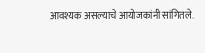आवश्यक असल्याचे आयोजकांनी सांगितले.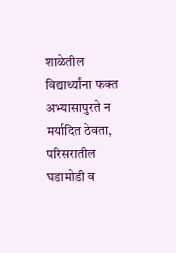शाळेतील विद्यार्थ्यांना फक्त अभ्यासापुरते न मर्यादित ठेवता, परिसरातील घडामोडी व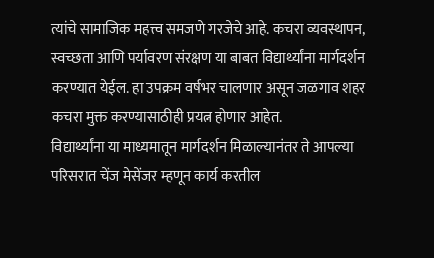त्यांचे सामाजिक महत्त्व समजणे गरजेचे आहे. कचरा व्यवस्थापन, स्वच्छता आणि पर्यावरण संरक्षण या बाबत विद्यार्थ्यांना मार्गदर्शन करण्यात येईल. हा उपक्रम वर्षभर चालणार असून जळगाव शहर कचरा मुक्त करण्यासाठीही प्रयत्न होणार आहेत.
विद्यार्थ्यांना या माध्यमातून मार्गदर्शन मिळाल्यानंतर ते आपल्या परिसरात चेंज मेसेंजर म्हणून कार्य करतील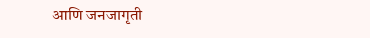आणि जनजागृती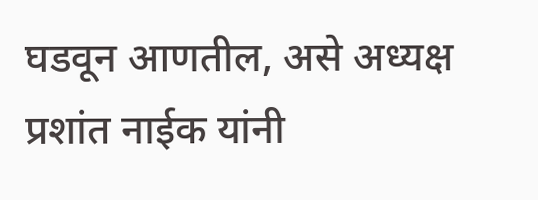घडवून आणतील, असे अध्यक्ष प्रशांत नाईक यांनी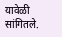यावेळी सांगितले.